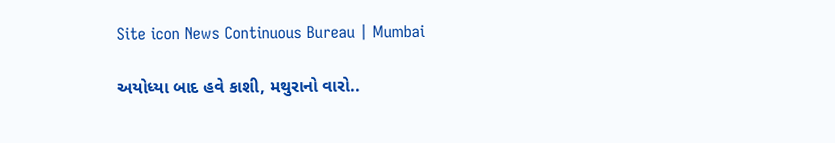Site icon News Continuous Bureau | Mumbai

અયોધ્યા બાદ હવે કાશી, મથુરાનો વારો..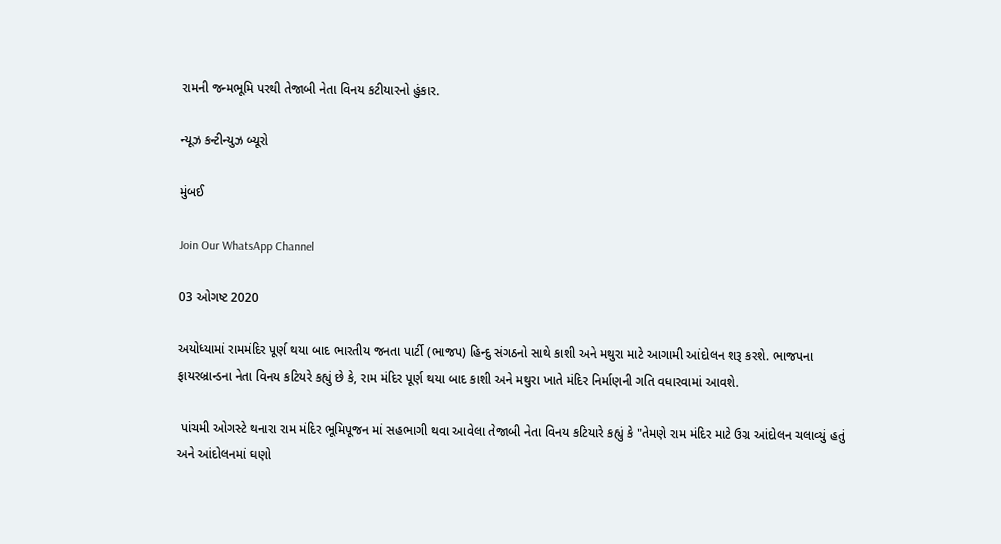રામની જન્મભૂમિ પરથી તેજાબી નેતા વિનય કટીયારનો હુંકાર.

ન્યૂઝ કન્ટીન્યુઝ બ્યૂરો

મુંબઈ

Join Our WhatsApp Channel

03 ઓગષ્ટ 2020

અયોધ્યામાં રામમંદિર પૂર્ણ થયા બાદ ભારતીય જનતા પાર્ટી (ભાજપ) હિન્દુ સંગઠનો સાથે કાશી અને મથુરા માટે આગામી આંદોલન શરૂ કરશે. ભાજપના ફાયરબ્રાન્ડના નેતા વિનય કટિયરે કહ્યું છે કે, રામ મંદિર પૂર્ણ થયા બાદ કાશી અને મથુરા ખાતે મંદિર નિર્માણની ગતિ વધારવામાં આવશે.

 પાંચમી ઓગસ્ટે થનારા રામ મંદિર ભૂમિપૂજન માં સહભાગી થવા આવેલા તેજાબી નેતા વિનય કટિયારે કહ્યું કે "તેમણે રામ મંદિર માટે ઉગ્ર આંદોલન ચલાવ્યું હતું અને આંદોલનમાં ઘણો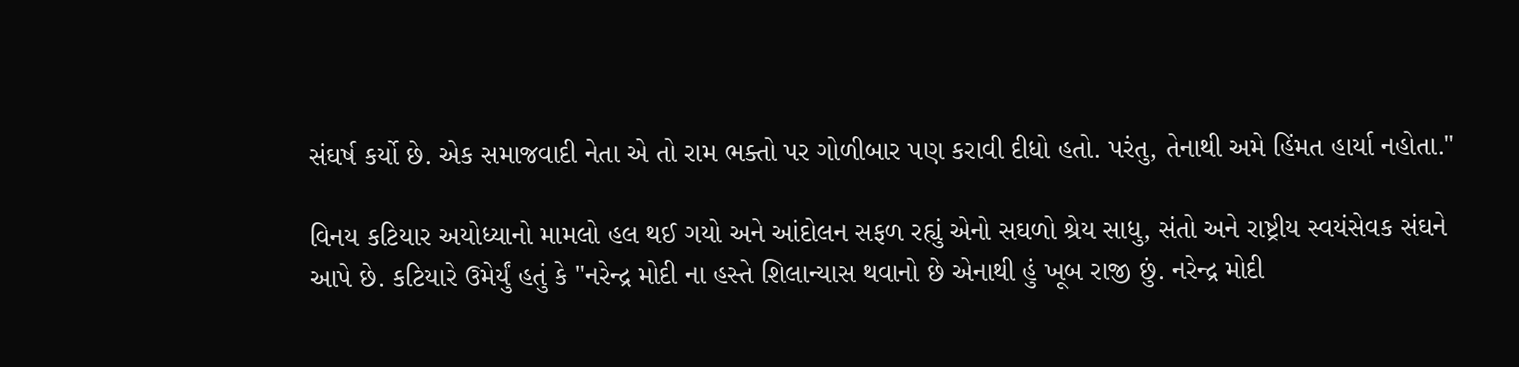સંઘર્ષ કર્યો છે. એક સમાજવાદી નેતા એ તો રામ ભક્તો પર ગોળીબાર પણ કરાવી દીધો હતો. પરંતુ, તેનાથી અમે હિંમત હાર્યા નહોતા."

વિનય કટિયાર અયોધ્યાનો મામલો હલ થઈ ગયો અને આંદોલન સફળ રહ્યું એનો સઘળો શ્રેય સાધુ, સંતો અને રાષ્ટ્રીય સ્વયંસેવક સંઘને આપે છે. કટિયારે ઉમેર્યું હતું કે "નરેન્દ્ર મોદી ના હસ્તે શિલાન્યાસ થવાનો છે એનાથી હું ખૂબ રાજી છું. નરેન્દ્ર મોદી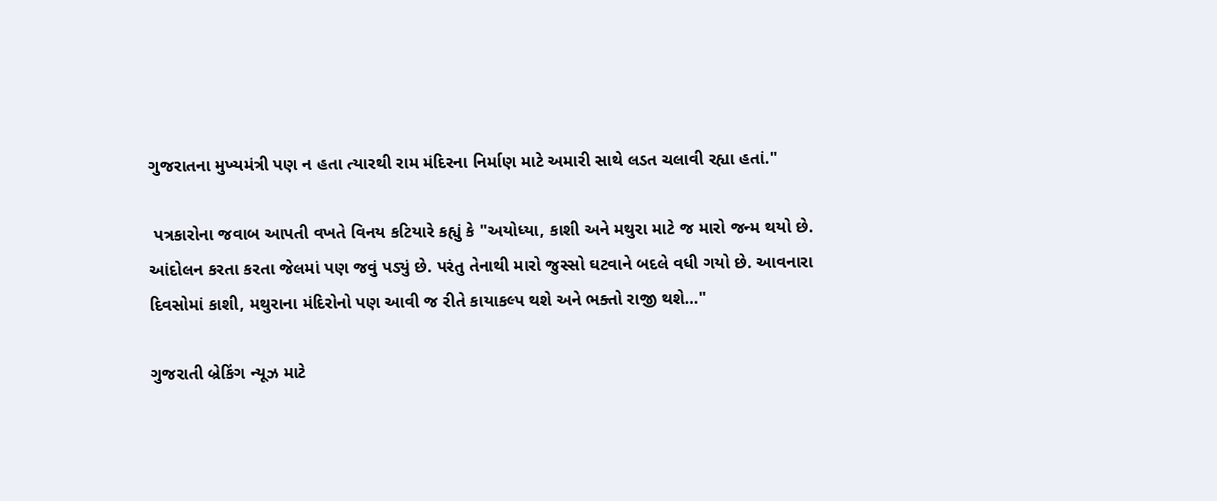ગુજરાતના મુખ્યમંત્રી પણ ન હતા ત્યારથી રામ મંદિરના નિર્માણ માટે અમારી સાથે લડત ચલાવી રહ્યા હતાં."

 પત્રકારોના જવાબ આપતી વખતે વિનય કટિયારે કહ્યું કે "અયોધ્યા, કાશી અને મથુરા માટે જ મારો જન્મ થયો છે. આંદોલન કરતા કરતા જેલમાં પણ જવું પડ્યું છે. પરંતુ તેનાથી મારો જુસ્સો ઘટવાને બદલે વધી ગયો છે. આવનારા દિવસોમાં કાશી, મથુરાના મંદિરોનો પણ આવી જ રીતે કાયાકલ્પ થશે અને ભક્તો રાજી થશે…"

ગુજરાતી બ્રેકિંગ ન્યૂઝ માટે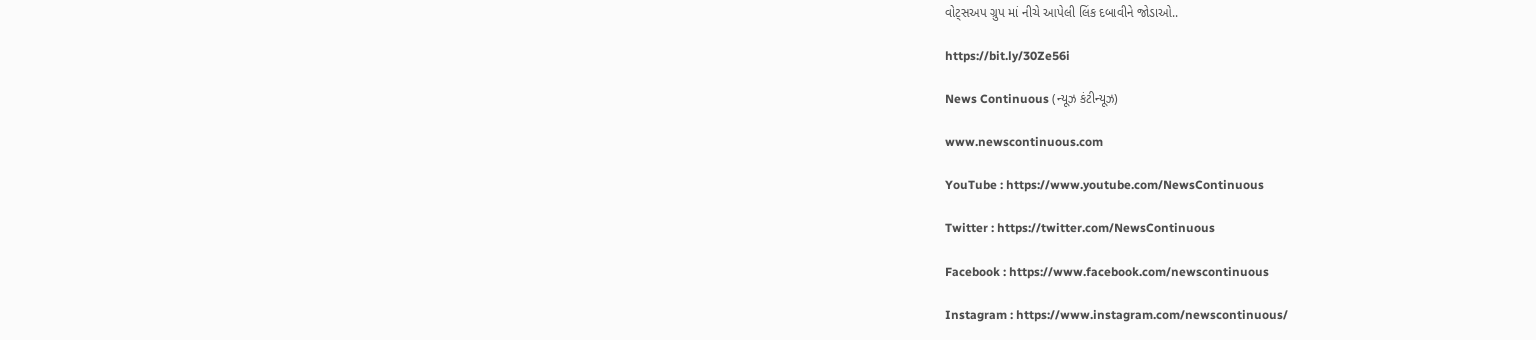વોટ્સઅપ ગ્રુપ માં નીચે આપેલી લિંક દબાવીને જોડાઓ..

https://bit.ly/30Ze56i

News Continuous (ન્યૂઝ કંટીન્યૂઝ)

www.newscontinuous.com

YouTube : https://www.youtube.com/NewsContinuous

Twitter : https://twitter.com/NewsContinuous

Facebook : https://www.facebook.com/newscontinuous

Instagram : https://www.instagram.com/newscontinuous/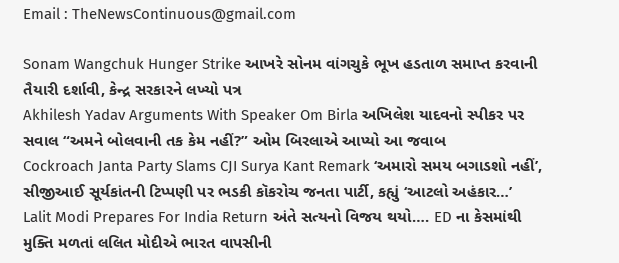Email : TheNewsContinuous@gmail.com

Sonam Wangchuk Hunger Strike આખરે સોનમ વાંગચુકે ભૂખ હડતાળ સમાપ્ત કરવાની તૈયારી દર્શાવી, કેન્દ્ર સરકારને લખ્યો પત્ર
Akhilesh Yadav Arguments With Speaker Om Birla અખિલેશ યાદવનો સ્પીકર પર સવાલ “અમને બોલવાની તક કેમ નહીં?” ઓમ બિરલાએ આપ્યો આ જવાબ
Cockroach Janta Party Slams CJI Surya Kant Remark ‘અમારો સમય બગાડશો નહીં’, સીજીઆઈ સૂર્યકાંતની ટિપ્પણી પર ભડકી કૉકરોચ જનતા પાર્ટી, કહ્યું ‘આટલો અહંકાર…’
Lalit Modi Prepares For India Return અંતે સત્યનો વિજય થયો…. ED ના કેસમાંથી મુક્તિ મળતાં લલિત મોદીએ ભારત વાપસીની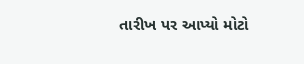તારીખ પર આપ્યો મોટો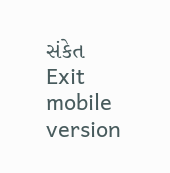સંકેત
Exit mobile version